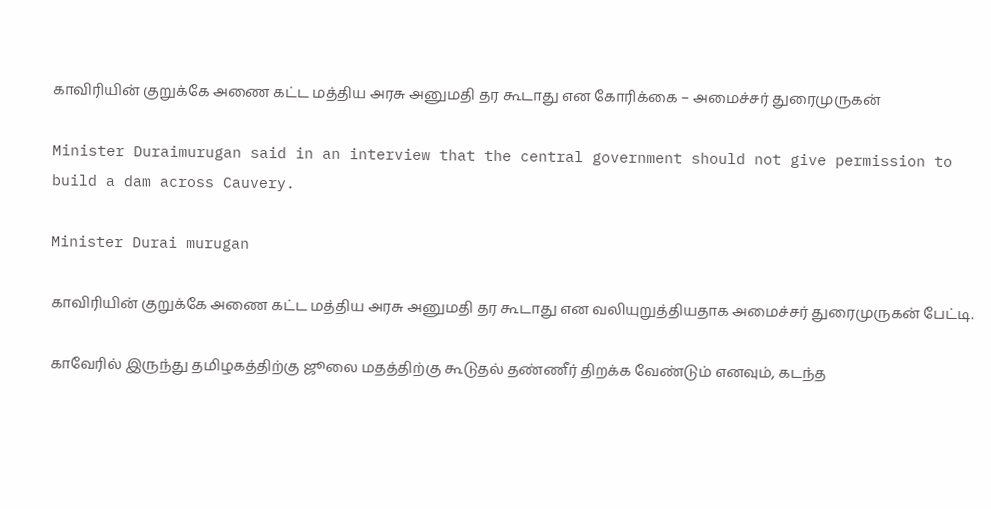காவிரியின் குறுக்கே அணை கட்ட மத்திய அரசு அனுமதி தர கூடாது என கோரிக்கை – அமைச்சர் துரைமுருகன்

Minister Duraimurugan said in an interview that the central government should not give permission to build a dam across Cauvery.

Minister Durai murugan

காவிரியின் குறுக்கே அணை கட்ட மத்திய அரசு அனுமதி தர கூடாது என வலியுறுத்தியதாக அமைச்சர் துரைமுருகன் பேட்டி.

காவேரில் இருந்து தமிழகத்திற்கு ஜூலை மதத்திற்கு கூடுதல் தண்ணீர் திறக்க வேண்டும் எனவும், கடந்த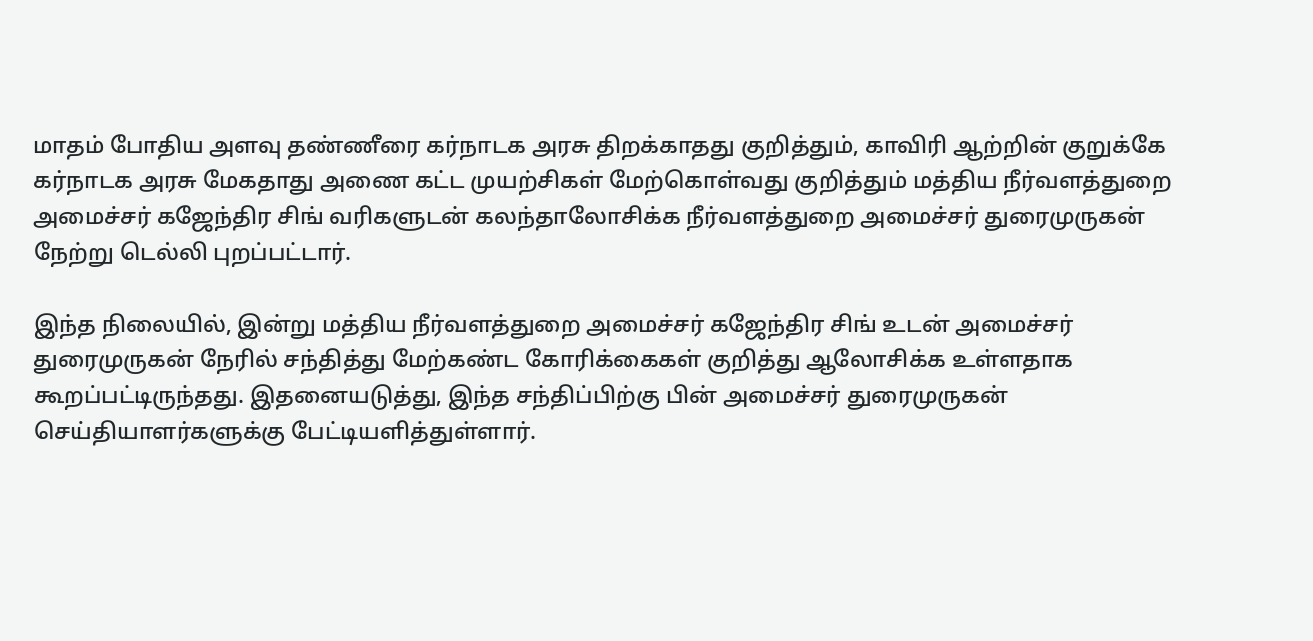மாதம் போதிய அளவு தண்ணீரை கர்நாடக அரசு திறக்காதது குறித்தும், காவிரி ஆற்றின் குறுக்கே கர்நாடக அரசு மேகதாது அணை கட்ட முயற்சிகள் மேற்கொள்வது குறித்தும் மத்திய நீர்வளத்துறை அமைச்சர் கஜேந்திர சிங் வரிகளுடன் கலந்தாலோசிக்க நீர்வளத்துறை அமைச்சர் துரைமுருகன் நேற்று டெல்லி புறப்பட்டார்.

இந்த நிலையில், இன்று மத்திய நீர்வளத்துறை அமைச்சர் கஜேந்திர சிங் உடன் அமைச்சர் துரைமுருகன் நேரில் சந்தித்து மேற்கண்ட கோரிக்கைகள் குறித்து ஆலோசிக்க உள்ளதாக கூறப்பட்டிருந்தது. இதனையடுத்து, இந்த சந்திப்பிற்கு பின் அமைச்சர் துரைமுருகன் செய்தியாளர்களுக்கு பேட்டியளித்துள்ளார்.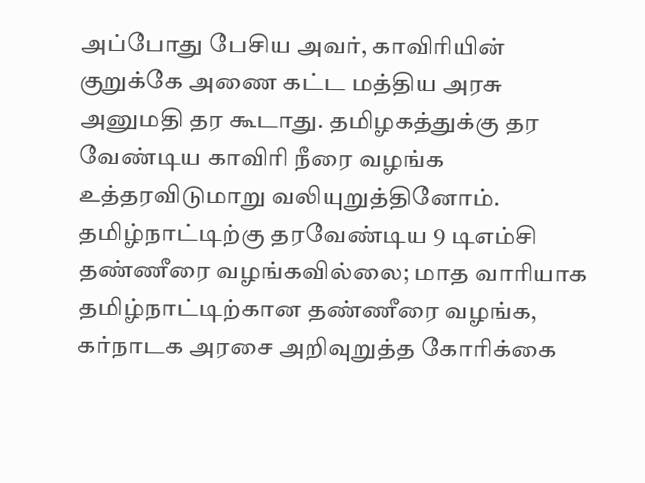அப்போது பேசிய அவர், காவிரியின் குறுக்கே அணை கட்ட மத்திய அரசு அனுமதி தர கூடாது. தமிழகத்துக்கு தர வேண்டிய காவிரி நீரை வழங்க உத்தரவிடுமாறு வலியுறுத்தினோம். தமிழ்நாட்டிற்கு தரவேண்டிய 9 டிஎம்சி தண்ணீரை வழங்கவில்லை; மாத வாரியாக தமிழ்நாட்டிற்கான தண்ணீரை வழங்க, கர்நாடக அரசை அறிவுறுத்த கோரிக்கை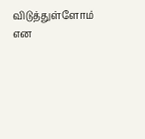விடுத்துள்ளோம் என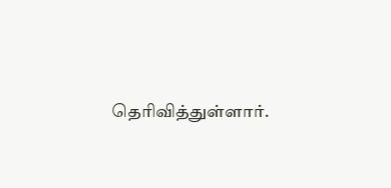தெரிவித்துள்ளார்.